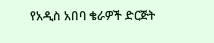የአዲስ አበባ ቄራዎች ድርጅት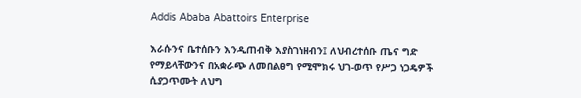Addis Ababa Abattoirs Enterprise

እራሱንና ቤተሰቡን እንዲጠብቅ እያስገነዘብን፤ ለህብረተሰቡ ጤና ግድ የማይላቸውንና በአቋራጭ ለመበልፀግ የሚሞክሩ ህገ-ወጥ የሥጋ ነጋዴዎች ሲያጋጥሙት ለህግ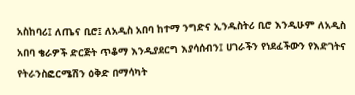አስከባሪ፤ ለጤና ቢሮ፤ ለአዲስ አበባ ከተማ ንግድና ኢንዱስትሪ ቢሮ እንዲሁም ለአዲስ አበባ ቄራዎች ድርጅት ጥቆማ እንዲያደርግ እያሳሰብን፤ ሀገራችን የነደፈችውን የእድገትና የትራንስፎርሜሽን ዕቅድ በማሳካት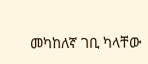መካከለኛ ገቢ ካላቸው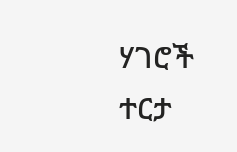ሃገሮች ተርታ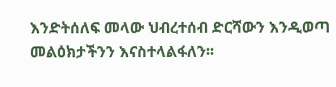እንድትሰለፍ መላው ህብረተሰብ ድርሻውን እንዲወጣ መልዕክታችንን እናስተላልፋለን፡፡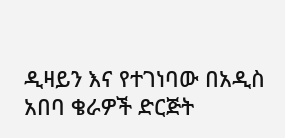ዲዛይን እና የተገነባው በአዲስ አበባ ቄራዎች ድርጅት